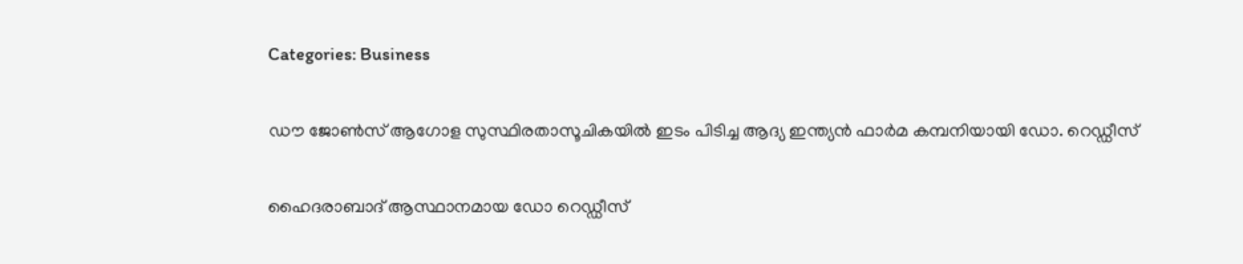Categories: Business

ഡൗ ജോണ്‍സ് ആഗോള സുസ്ഥിരതാസൂചികയില്‍ ഇടം പിടിച്ച ആദ്യ ഇന്ത്യന്‍ ഫാര്‍മ കമ്പനിയായി ഡോ. റെഡ്ഡീസ്

ഹൈദരാബാദ് ആസ്ഥാനമായ ഡോ റെഡ്ഡീസ്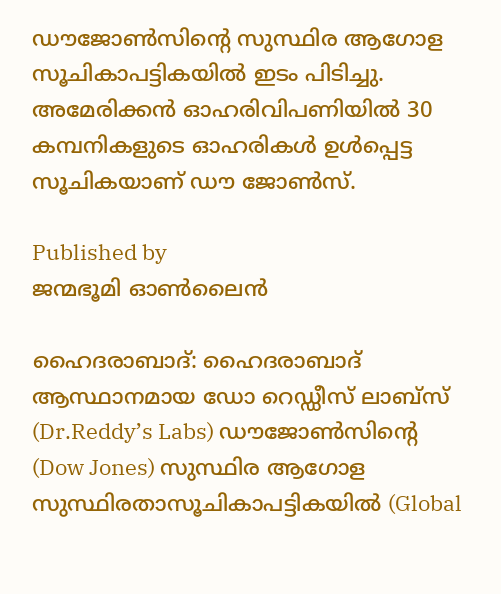ഡൗജോണ്‍സിന്‍റെ സുസ്ഥിര ആഗോള സൂചികാപട്ടികയില്‍ ഇടം പിടിച്ചു. അമേരിക്കന്‍ ഓഹരിവിപണിയില്‍ 30 കമ്പനികളുടെ ഓഹരികള്‍ ഉള്‍പ്പെട്ട സൂചികയാണ് ഡൗ ജോണ്‍സ്.

Published by
ജന്മഭൂമി ഓണ്‍ലൈന്‍

ഹൈദരാബാദ്: ഹൈദരാബാദ് ആസ്ഥാനമായ ഡോ റെഡ്ഡീസ് ലാബ്സ് (Dr.Reddy’s Labs) ഡൗജോണ്‍സിന്റെ (Dow Jones) സുസ്ഥിര ആഗോള സുസ്ഥിരതാസൂചികാപട്ടികയില്‍ (Global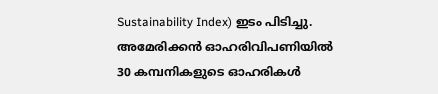Sustainability Index) ഇടം പിടിച്ചു. അമേരിക്കന്‍ ഓഹരിവിപണിയില്‍ 30 കമ്പനികളുടെ ഓഹരികള്‍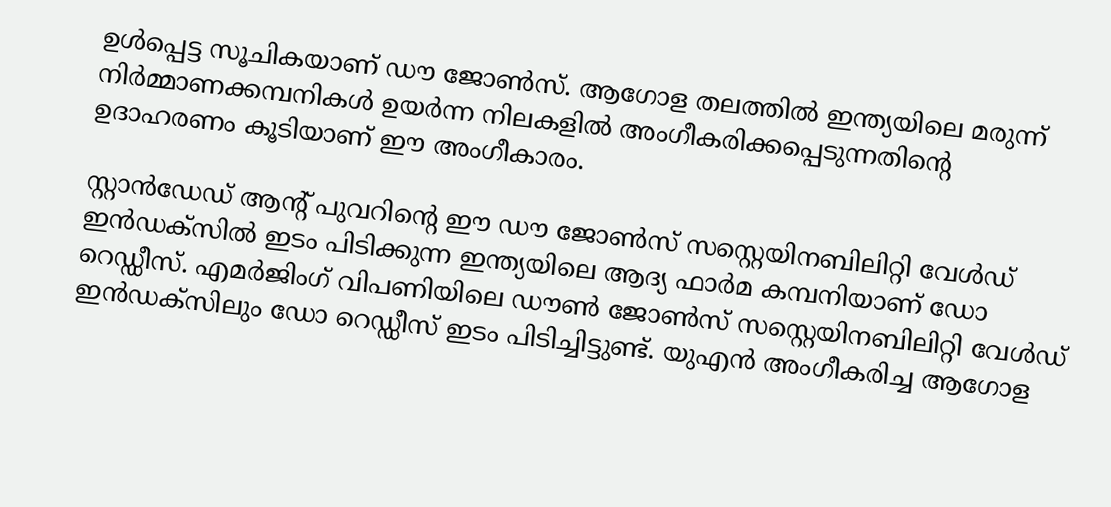ഉള്‍പ്പെട്ട സൂചികയാണ് ഡൗ ജോണ്‍സ്. ആഗോള തലത്തില്‍ ഇന്ത്യയിലെ മരുന്ന് നിര്‍മ്മാണക്കമ്പനികള്‍ ഉയര്‍ന്ന നിലകളില്‍ അംഗീകരിക്കപ്പെടുന്നതിന്റെ ഉദാഹരണം കൂടിയാണ് ഈ അംഗീകാരം.

സ്റ്റാന്‍ഡേഡ് ആന്‍റ് പുവറിന്റെ ഈ ഡൗ ജോണ്‍സ് സസ്റ്റെയിനബിലിറ്റി വേള്‍ഡ് ഇന്‍ഡക്സില്‍ ഇടം പിടിക്കുന്ന ഇന്ത്യയിലെ ആദ്യ ഫാര്‍മ കമ്പനിയാണ് ഡോ റെഡ്ഡീസ്. എമര്‍ജിംഗ് വിപണിയിലെ ഡൗണ്‍ ജോണ്‍സ് സസ്റ്റെയിനബിലിറ്റി വേള്‍ഡ് ഇന്‍ഡക്സിലും ഡോ റെഡ്ഡീസ് ഇടം പിടിച്ചിട്ടുണ്ട്. യുഎന്‍ അംഗീകരിച്ച ആഗോള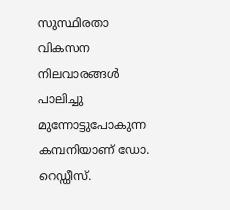സുസ്ഥിരതാ വികസന നിലവാരങ്ങള്‍ പാലിച്ചു മുന്നോട്ടുപോകുന്ന കമ്പനിയാണ് ഡോ. റെഡ്ഡീസ്.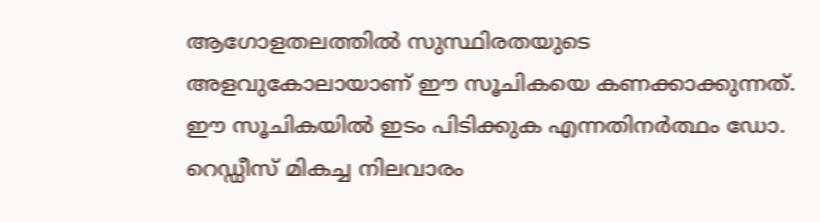ആഗോളതലത്തില്‍ സുസ്ഥിരതയുടെ അളവുകോലായാണ് ഈ സൂചികയെ കണക്കാക്കുന്നത്. ഈ സൂചികയില്‍ ഇടം പിടിക്കുക എന്നതിനര്‍ത്ഥം ഡോ. റെഡ്ഡീസ് മികച്ച നിലവാരം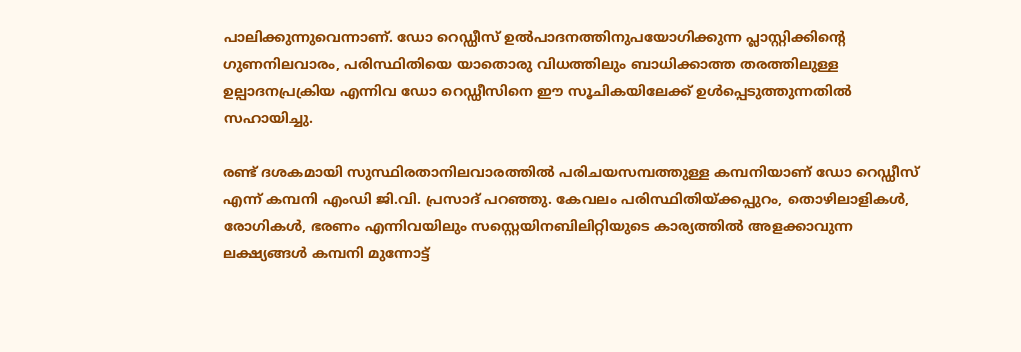പാലിക്കുന്നുവെന്നാണ്. ഡോ റെഡ്ഡീസ് ഉല്‍പാദനത്തിനുപയോഗിക്കുന്ന പ്ലാസ്റ്റിക്കിന്റെ ഗുണനിലവാരം, പരിസ്ഥിതിയെ യാതൊരു വിധത്തിലും ബാധിക്കാത്ത തരത്തിലുള്ള ഉല്പാദനപ്രക്രിയ എന്നിവ ഡോ റെഡ്ഡീസിനെ ഈ സൂചികയിലേക്ക് ഉള്‍പ്പെടുത്തുന്നതില്‍ സഹായിച്ചു.

രണ്ട് ദശകമായി സുസ്ഥിരതാനിലവാരത്തില്‍ പരിചയസമ്പത്തുള്ള കമ്പനിയാണ് ഡോ റെഡ്ഡീസ് എന്ന് കമ്പനി എംഡി ജി.വി. പ്രസാദ് പറഞ്ഞു. കേവലം പരിസ്ഥിതിയ്‌ക്കപ്പുറം, തൊഴിലാളികള്‍, രോഗികള്‍, ഭരണം എന്നിവയിലും സസ്റ്റെയിനബിലിറ്റിയുടെ കാര്യത്തില്‍ അളക്കാവുന്ന ലക്ഷ്യങ്ങള്‍ കമ്പനി മുന്നോട്ട്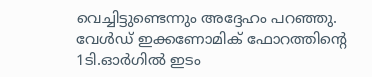വെച്ചിട്ടുണ്ടെന്നും അദ്ദേഹം പറഞ്ഞു. വേള്‍ഡ് ഇക്കണോമിക് ഫോറത്തിന്റെ 1ടി.ഓര്‍ഗില്‍ ഇടം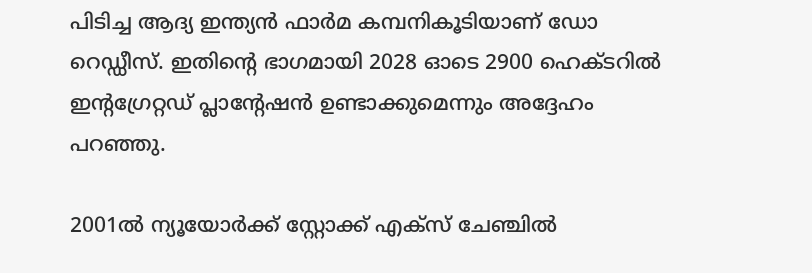പിടിച്ച ആദ്യ ഇന്ത്യന്‍ ഫാര്‍മ കമ്പനികൂടിയാണ് ഡോ റെഡ്ഡീസ്. ഇതിന്റെ ഭാഗമായി 2028 ഓടെ 2900 ഹെക്ടറില്‍ ഇന്‍റഗ്രേറ്റഡ് പ്ലാന്‍റേഷന്‍ ഉണ്ടാക്കുമെന്നും അദ്ദേഹം പറഞ്ഞു.

2001ല്‍ ന്യൂയോര്‍ക്ക് സ്റ്റോക്ക് എക്സ് ചേഞ്ചില്‍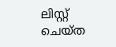ലിസ്റ്റ് ചെയ്ത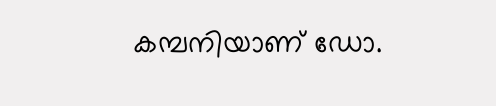കമ്പനിയാണ് ഡോ.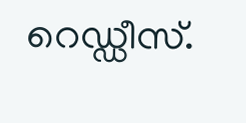റെഡ്ഡീസ്.